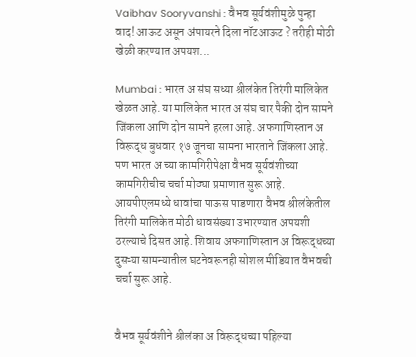Vaibhav Sooryvanshi : वैभव सूर्यवंशीमुळे पुन्हा वाद! आऊट असून अंपायरने दिला नॉटआऊट ? तरीही मोठी खेळी करण्यात अपयश...

Mumbai : भारत अ संघ सध्या श्रीलंकेत तिरंगी मालिकेत खेळत आहे. या मालिकेत भारत अ संघ चार पैकी दोन सामने जिंकला आणि दोन सामने हरला आहे. अफगाणिस्तान अ विरूद्ध बुधवार १७ जूनचा सामना भारताने जिंकला आहे. पण भारत अ च्या कामगिरीपेक्षा वैभव सूर्यवंशीच्या कामगिरीचीच चर्चा मोठ्या प्रमाणात सुरू आहे. आयपीएलमध्ये धावांचा पाऊस पाडणारा वैभव श्रीलंकेतील तिरंगी मालिकेत मोठी धावसंख्या उभारण्यात अपयशी ठरल्याचे दिसत आहे. शिवाय अफगाणिस्तान अ विरूद्धच्या दुसऱ्या सामन्यातील घटनेवरूनही सोशल मीडियात वैभवची चर्चा सुरू आहे.


वैभव सूर्यवंशीने श्रीलंका अ विरूद्धच्या पहिल्या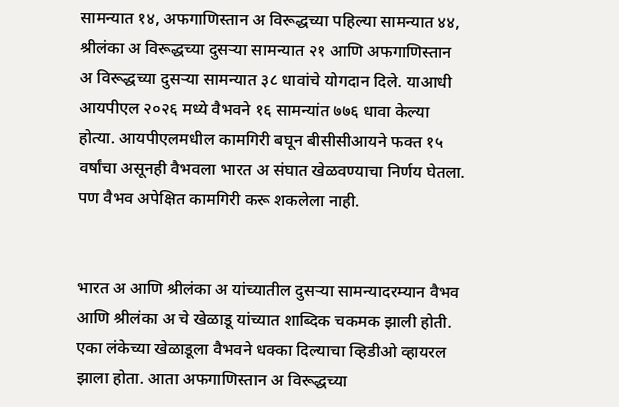सामन्यात १४, अफगाणिस्तान अ विरूद्धच्या पहिल्या सामन्यात ४४, श्रीलंका अ विरूद्धच्या दुसऱ्या सामन्यात २१ आणि अफगाणिस्तान अ विरूद्धच्या दुसऱ्या सामन्यात ३८ धावांचे योगदान दिले. याआधी आयपीएल २०२६ मध्ये वैभवने १६ सामन्यांत ७७६ धावा केल्या होत्या. आयपीएलमधील कामगिरी बघून बीसीसीआयने फक्त १५ वर्षांचा असूनही वैभवला भारत अ संघात खेळवण्याचा निर्णय घेतला. पण वैभव अपेक्षित कामगिरी करू शकलेला नाही.


भारत अ आणि श्रीलंका अ यांच्यातील दुसऱ्या सामन्यादरम्यान वैभव आणि श्रीलंका अ चे खेळाडू यांच्यात शा‍ब्दिक चकमक झाली होती. एका लंकेच्या खेळाडूला वैभवने धक्का दिल्याचा व्हिडीओ व्हायरल झाला होता. आता अफगाणिस्तान अ विरूद्धच्या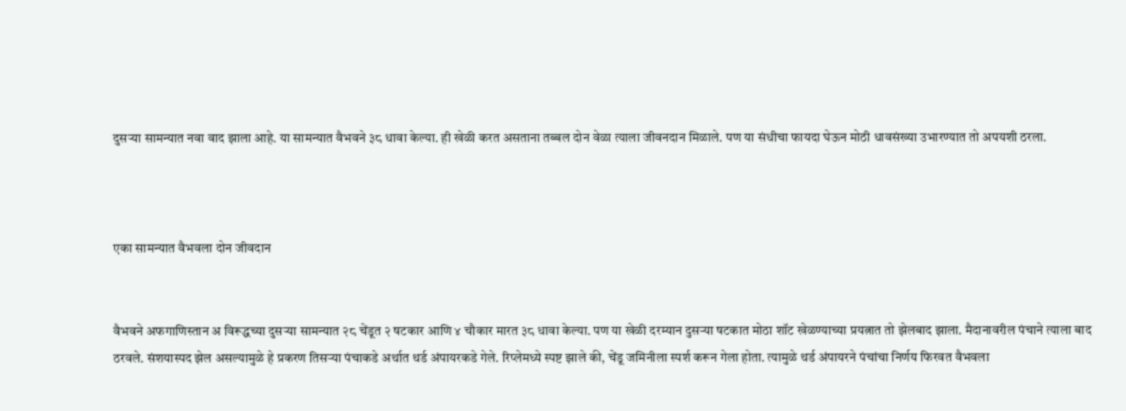दुसऱ्या सामन्यात नवा वाद झाला आहे. या सामन्यात वैभवने ३८ धावा केल्या. ही खेळी करत असताना तब्बल दोन वेळा त्याला जीवनदान मिळाले. पण या संधीचा फायदा घेऊन मोठी धावसंख्या उभारण्यात तो अपयशी ठरला.



एका सामन्यात वैभवला दोन जीवदान


वैभवने अफगाणिस्तान अ विरूद्धच्या दुसऱ्या सामन्यात २८ चेंडूत २ षटकार आणि ४ चौकार मारत ३८ धावा केल्या. पण या खेळी दरम्यान दुसऱ्या षटकात मोठा शॉट खेळण्याच्या प्रयत्नात तो झेलबाद झाला. मैदानावरील पंचाने त्याला बाद ठरवले. संशयास्पद झेल असल्यामुळे हे प्रकरण तिसऱ्या पंचाकडे अर्थात थर्ड अंपायरकडे गेले. रिप्लेमध्ये स्पष्ट झाले की, चेंडू जमिनीला स्पर्श करून गेला होता. त्यामुळे थर्ड अंपायरने पंचांचा निर्णय फिरवत वैभवला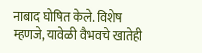नाबाद घोषित केले. विशेष म्हणजे, यावेळी वैभवचे खातेही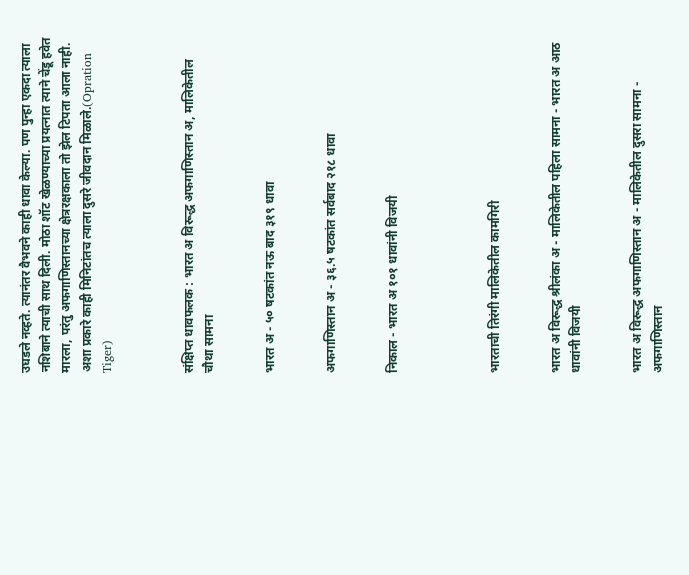उघडले नव्हते. त्यानंतर वैभवने काही धावा केल्या. पण पुन्हा एकदा त्याला नशिबाने त्याची साथ दिली. मोठा शॉट खेळण्याच्या प्रयत्नात त्याने चेंडू हवेत मारला, परंतु अफगाणिस्तानच्या क्षेत्ररक्षकाला तो झेल टिपता आला नाही. अशा प्रकारे काही मिनिटांतच त्याला दुसरे जीवदान मिळाले.(Opration Tiger)



संक्षिप्त धावफलक : भारत अ विरूद्ध अफगाणिस्तान अ, मालिकेतील चौथा सामना


भारत अ - ५० षटकांत नऊ बाद ३१९ धावा


अफगाणिस्तान अ - ३६.५ षटकांत सर्वबाद २१८ धावा


निकाल - भारत अ १०१ धावांनी विजयी




भारताची तिरंगी मालिकेतील कामगिरी


भारत अ विरूद्ध श्रीलंका अ - मालिकेतील पहिला सामना - भारत अ आठ धावांनी विजयी


भारत अ विरूद्ध अफगाणिस्तान अ - मालिकेतील दुसरा सामना - अफगाणिस्तान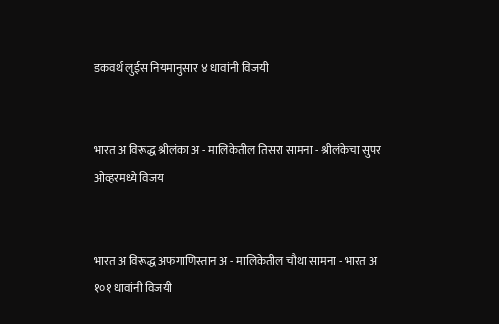डकवर्थ लुईस नियमानुसार ४ धावांनी विजयी


भारत अ विरूद्ध श्रीलंका अ - मालिकेतील तिसरा सामना - श्रीलंकेचा सुपर ओव्हरमध्ये विजय


भारत अ विरूद्ध अफगाणिस्तान अ - मालिकेतील चौथा सामना - भारत अ १०१ धावांनी विजयी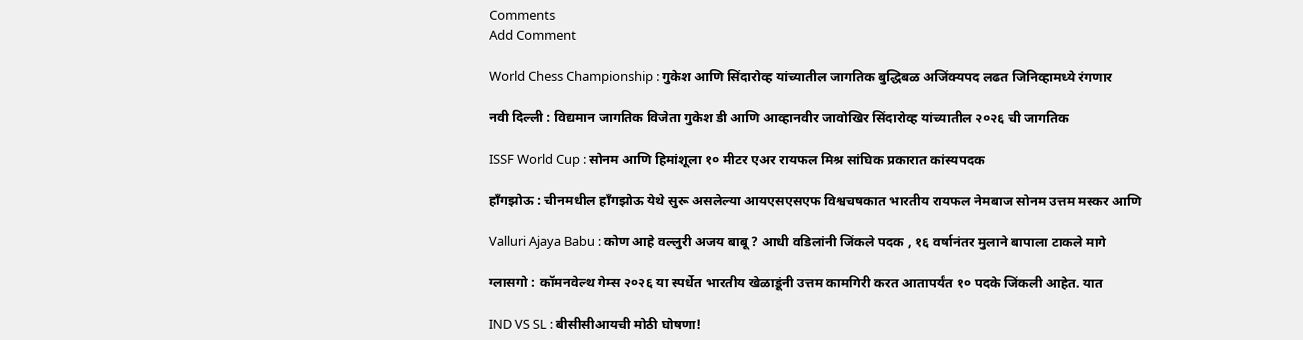Comments
Add Comment

World Chess Championship : गुकेश आणि सिंदारोव्ह यांच्यातील जागतिक बुद्धिबळ अजिंक्यपद लढत जिनिव्हामध्ये रंगणार

नवी दिल्ली : विद्यमान जागतिक विजेता गुकेश डी आणि आव्हानवीर जावोखिर सिंदारोव्ह यांच्यातील २०२६ ची जागतिक

ISSF World Cup : सोनम आणि हिमांशूला १० मीटर एअर रायफल मिश्र सांघिक प्रकारात कांस्यपदक

हाँगझोऊ : चीनमधील हाँगझोऊ येथे सुरू असलेल्या आयएसएसएफ विश्वचषकात भारतीय रायफल नेमबाज सोनम उत्तम मस्कर आणि

Valluri Ajaya Babu : कोण आहे वल्लुरी अजय बाबू ? आधी वडिलांनी जिंकले पदक , १६ वर्षानंतर मुलाने बापाला टाकले मागे

ग्लासगो : कॉमनवेल्थ गेम्स २०२६ या स्पर्धेत भारतीय खेळाडूंनी उत्तम कामगिरी करत आतापर्यंत १० पदके जिंकली आहेत. यात

IND VS SL : बीसीसीआयची मोठी घोषणा!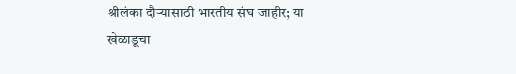श्रीलंका दौऱ्यासाठी भारतीय संघ जाहीर; या खेळाडूचा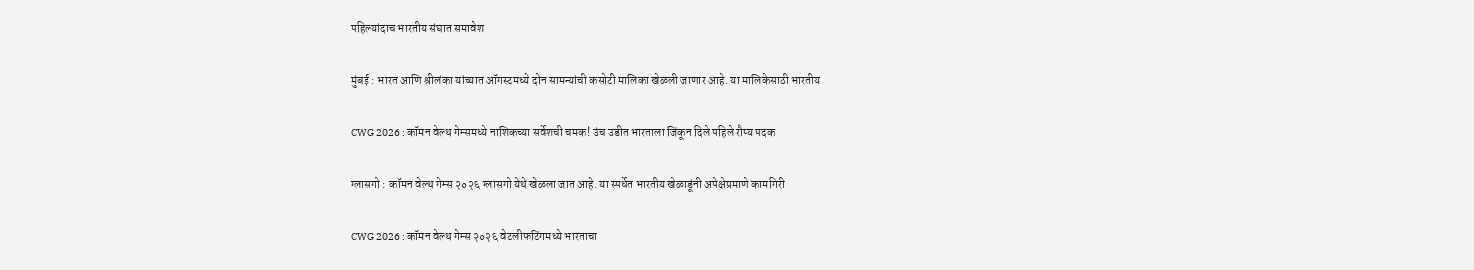पहिल्यांदाच भारतीय संघात समावेश

मुंबई : भारत आणि श्रीलंका यांच्यात ऑगस्टमध्ये दोन सामन्यांची कसोटी मालिका खेळली जाणार आहे. या मालिकेसाठी भारतीय

CWG 2026 : कॉमन वेल्थ गेम्समध्ये नाशिकच्या सर्वेशची चमक! उंच उडीत भारताला जिंकून दिले पहिले रौप्य पदक

ग्लासगो : कॉमन वेल्थ गेम्स २०२६ ग्लासगो येथे खेळला जात आहे. या स्पर्धेत भारतीय खेळाडूंनी अपेक्षेप्रमाणे कामगिरी

CWG 2026 : कॉमन वेल्थ गेम्स २०२६ वेटलीफटिंगमध्ये भारताचा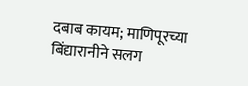दबाब कायम; माणिपूरच्या बिंद्यारानीने सलग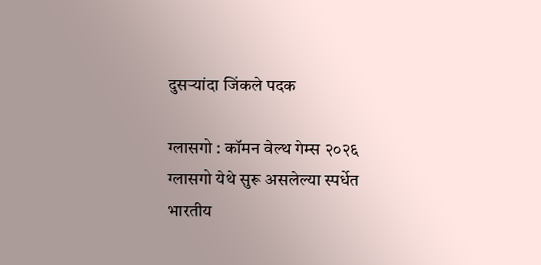दुसर्‍यांदा जिंकले पदक

ग्लासगो : कॉमन वेल्थ गेम्स २०२६ ग्लासगो येथे सुरू असलेल्या स्पर्धेत भारतीय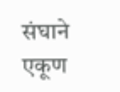संघाने एकूण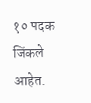१० पदक जिंकले आहेत.